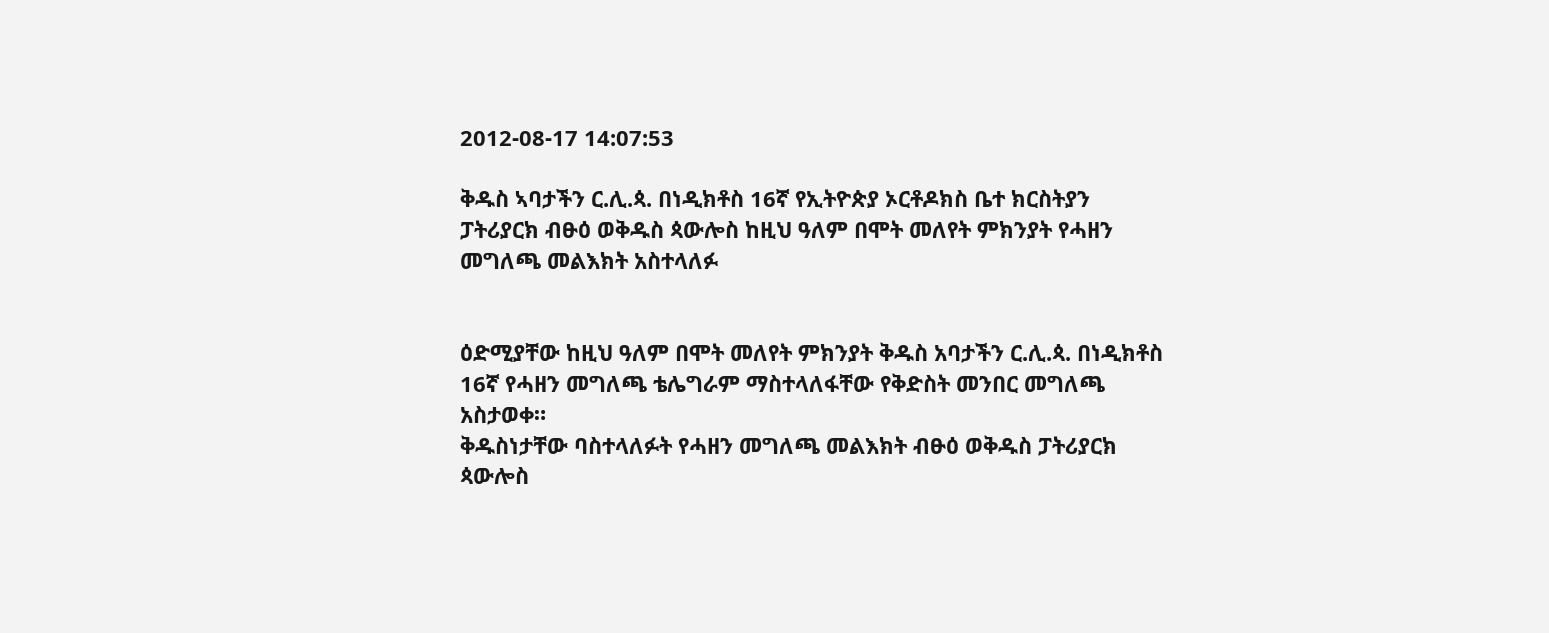2012-08-17 14:07:53

ቅዱስ ኣባታችን ር.ሊ.ጳ. በነዲክቶስ 16ኛ የኢትዮጵያ ኦርቶዶክስ ቤተ ክርስትያን ፓትሪያርክ ብፁዕ ወቅዱስ ጳውሎስ ከዚህ ዓለም በሞት መለየት ምክንያት የሓዘን መግለጫ መልእክት አስተላለፉ


ዕድሚያቸው ከዚህ ዓለም በሞት መለየት ምክንያት ቅዱስ አባታችን ር.ሊ.ጳ. በነዲክቶስ 16ኛ የሓዘን መግለጫ ቴሌግራም ማስተላለፋቸው የቅድስት መንበር መግለጫ አስታወቀ።
ቅዱስነታቸው ባስተላለፉት የሓዘን መግለጫ መልእክት ብፁዕ ወቅዱስ ፓትሪያርክ ጳውሎስ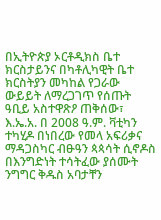በኢትዮጵያ ኦርቶዲክስ ቤተ ክርስታይንና በካቶሊካዊት ቤተ ክርስትያን መካከል የጋራው ውይይት ለማረጋገጥ የሰጡት ዓቢይ አስተዋጽዖ ጠቅሰው፣ እ.ኤ.አ. በ 2008 ዓ.ም. ቫቲካን ተካሂዶ በነበረው የመላ አፍሪቃና ማዳጋስካር ብፁዓን ጳጳሳት ሲኖዶስ በእንግድነት ተሳትፈው ያሰሙት ንግግር ቅዱስ አባታቸን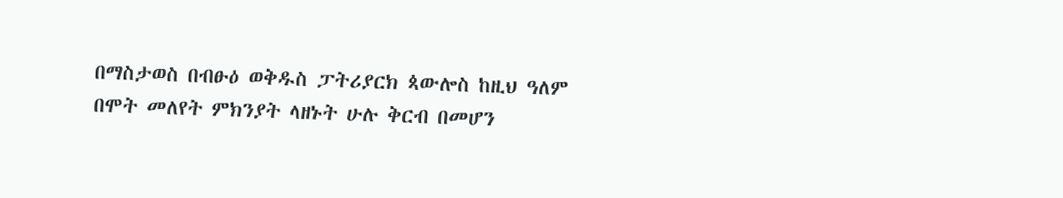በማስታወስ በብፁዕ ወቅዱስ ፓትሪያርክ ጳውሎስ ከዚህ ዓለም በሞት መለየት ምክንያት ላዘኑት ሁሉ ቅርብ በመሆን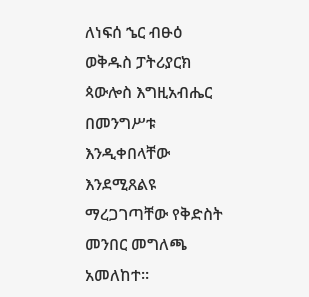ለነፍሰ ኄር ብፁዕ ወቅዱስ ፓትሪያርክ ጳውሎስ እግዚአብሔር በመንግሥቱ እንዲቀበላቸው እንደሚጸልዩ ማረጋገጣቸው የቅድስት መንበር መግለጫ አመለከተ።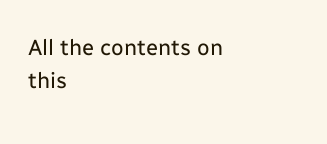All the contents on this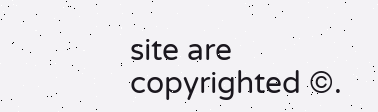site are copyrighted ©.